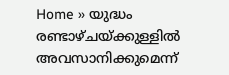Home » യുദ്ധം രണ്ടാഴ്ചയ്ക്കുള്ളിൽ അവസാനിക്കുമെന്ന്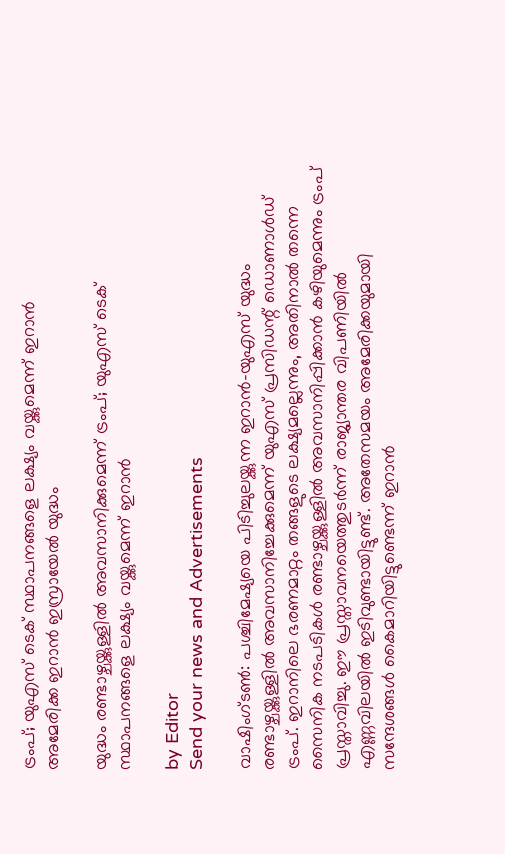ട്രംപ്; യുഎസ് ടെക് സ്ഥാപനങ്ങളെ ലക്ഷ്യം വയ്ക്കുമെന്ന് ഇറാൻ
അമേരിക്ക ഇറാൻ ഇസ്രായേൽ യുദ്ധം

യുദ്ധം രണ്ടാഴ്ചയ്ക്കുള്ളിൽ അവസാനിക്കുമെന്ന് ട്രംപ്; യുഎസ് ടെക് സ്ഥാപനങ്ങളെ ലക്ഷ്യം വയ്ക്കുമെന്ന് ഇറാൻ

by Editor
Send your news and Advertisements

വാഷിംഗ്ടൺ: പശ്ചിമേഷ്യയെ പിടിച്ചുലയ്ക്കുന്ന ഇറാൻ-യുഎസ് യുദ്ധം രണ്ടാഴ്ചയ്ക്കുള്ളിൽ അവസാനിച്ചേക്കുമെന്ന് യുഎസ് പ്രസിഡന്റ് ഡൊണാൾഡ് ട്രംപ്. ഇറാനിലെ ഭരണമാറ്റം തങ്ങളുടെ ലക്ഷ്യമല്ലെന്നും, അതിനാൽ തന്നെ സൈനിക നടപടികൾ രണ്ടാഴ്ചയ്ക്കുള്ളിൽ അവസാനിപ്പിക്കാൻ കഴിയുമെന്നും ട്രംപ് പ്രസ്താവിച്ചു. ഈ പ്രസ്താവനയെത്തുടർന്ന് രാജ്യാന്തര വിപണിയിൽ എണ്ണവിലയിൽ ഇടിവുണ്ടായിട്ടുണ്ട്. അതേസമയം അമേരിക്കയുമായി സന്ദേശങ്ങൾ കൈമാറിയിട്ടുണ്ടെന്ന് ഇറാൻ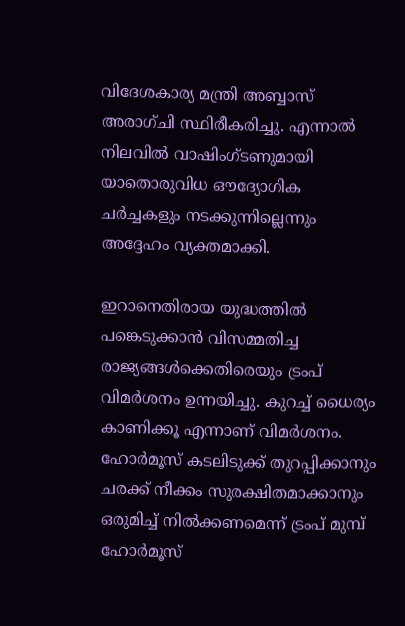വിദേശകാര്യ മന്ത്രി അബ്ബാസ് അരാഗ്‌ചി സ്ഥിരീകരിച്ചു. എന്നാൽ നിലവിൽ വാഷിംഗ്ടണുമായി യാതൊരുവിധ ഔദ്യോഗിക ചർച്ചകളും നടക്കുന്നില്ലെന്നും അദ്ദേഹം വ്യക്തമാക്കി.

ഇറാനെതിരായ യുദ്ധത്തില്‍ പങ്കെടുക്കാന്‍ വിസമ്മതിച്ച രാജ്യങ്ങള്‍ക്കെതിരെയും ട്രംപ് വിമർശനം ഉന്നയിച്ചു. കുറച്ച് ധൈര്യം കാണിക്കൂ എന്നാണ് വിമര്‍ശനം. ഹോര്‍മൂസ് കടലിടുക്ക് തുറപ്പിക്കാനും ചരക്ക് നീക്കം സുരക്ഷിതമാക്കാനും ഒരുമിച്ച് നില്‍ക്കണമെന്ന് ട്രംപ് മുമ്പ് ഹോര്‍മൂസ്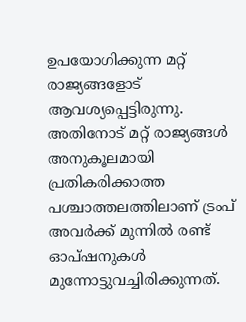ഉപയോഗിക്കുന്ന മറ്റ് രാജ്യങ്ങളോട് ആവശ്യപ്പെട്ടിരുന്നു. അതിനോട് മറ്റ് രാജ്യങ്ങള്‍ അനുകൂലമായി പ്രതികരിക്കാത്ത പശ്ചാത്തലത്തിലാണ് ട്രംപ് അവര്‍ക്ക് മുന്നില്‍ രണ്ട് ഓപ്ഷനുകള്‍ മുന്നോട്ടുവച്ചിരിക്കുന്നത്.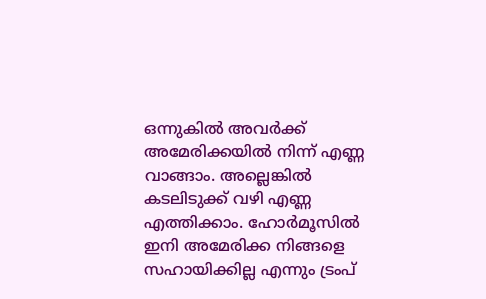ഒന്നുകില്‍ അവര്‍ക്ക് അമേരിക്കയില്‍ നിന്ന് എണ്ണ വാങ്ങാം. അല്ലെങ്കില്‍ കടലിടുക്ക് വഴി എണ്ണ എത്തിക്കാം. ഹോര്‍മൂസില്‍ ഇനി അമേരിക്ക നിങ്ങളെ സഹായിക്കില്ല എന്നും ട്രംപ്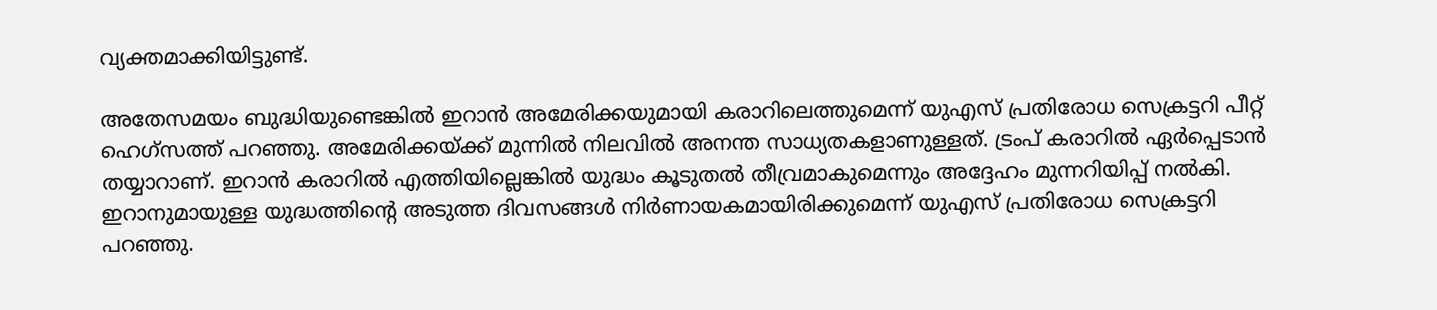വ്യക്തമാക്കിയിട്ടുണ്ട്.

അതേസമയം ബുദ്ധിയുണ്ടെങ്കില്‍ ഇറാന്‍ അമേരിക്കയുമായി കരാറിലെത്തുമെന്ന് യുഎസ് പ്രതിരോധ സെക്രട്ടറി പീറ്റ് ഹെഗ്‌സത്ത് പറഞ്ഞു. അമേരിക്കയ്ക്ക് മുന്നില്‍ നിലവില്‍ അനന്ത സാധ്യതകളാണുള്ളത്. ട്രംപ് കരാറില്‍ ഏര്‍പ്പെടാന്‍ തയ്യാറാണ്. ഇറാന്‍ കരാറില്‍ എത്തിയില്ലെങ്കില്‍ യുദ്ധം കൂടുതല്‍ തീവ്രമാകുമെന്നും അദ്ദേഹം മുന്നറിയിപ്പ് നല്‍കി. ഇറാനുമായുള്ള യുദ്ധത്തിൻ്റെ അടുത്ത ദിവസങ്ങൾ നിർണായകമായിരിക്കുമെന്ന് യുഎസ് പ്രതിരോധ സെക്രട്ടറി പറഞ്ഞു.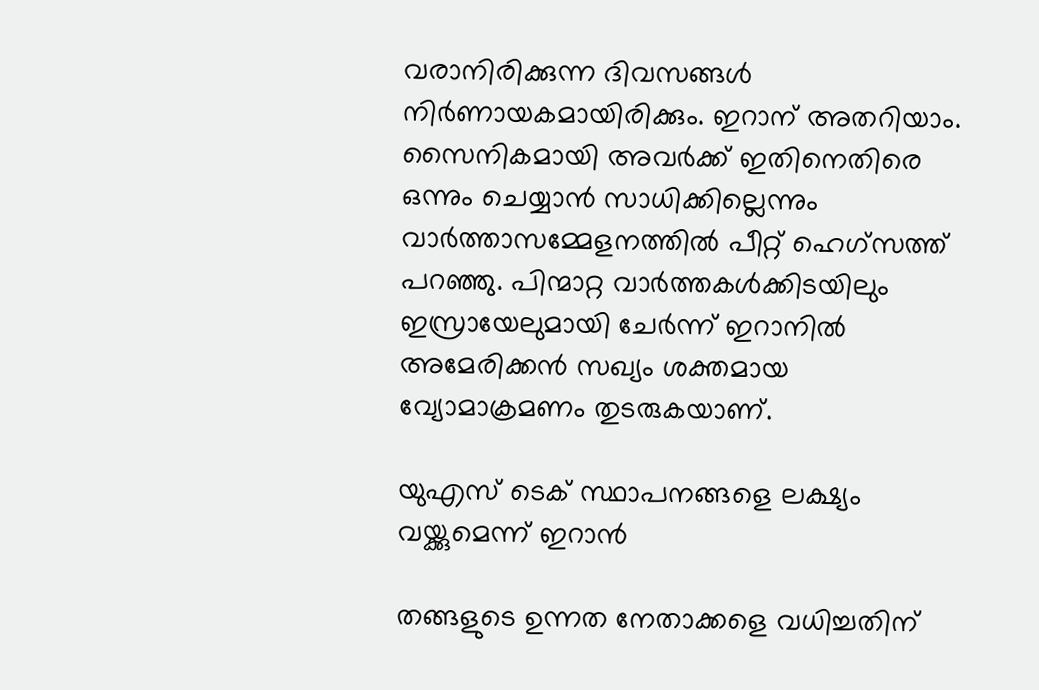വരാനിരിക്കുന്ന ദിവസങ്ങൾ നിർണായകമായിരിക്കും. ഇറാന് അതറിയാം. സൈനികമായി അവർക്ക് ഇതിനെതിരെ ഒന്നും ചെയ്യാൻ സാധിക്കില്ലെന്നും വാർത്താസമ്മേളനത്തിൽ പീറ്റ് ഹെഗ്‌സത്ത് പറഞ്ഞു. പിന്മാറ്റ വാർത്തകൾക്കിടയിലും ഇസ്രായേലുമായി ചേർന്ന് ഇറാനിൽ അമേരിക്കൻ സഖ്യം ശക്തമായ വ്യോമാക്രമണം തുടരുകയാണ്.

യുഎസ് ടെക് സ്ഥാപനങ്ങളെ ലക്ഷ്യം വയ്ക്കുമെന്ന് ഇറാൻ

തങ്ങളുടെ ഉന്നത നേതാക്കളെ വധിച്ചതിന്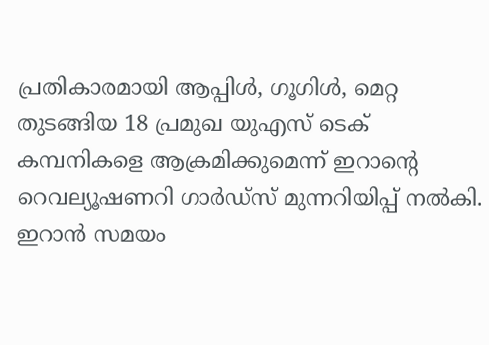പ്രതികാരമായി ആപ്പിൾ, ഗൂഗിൾ, മെറ്റ തുടങ്ങിയ 18 പ്രമുഖ യുഎസ് ടെക് കമ്പനികളെ ആക്രമിക്കുമെന്ന് ഇറാന്റെ റെവല്യൂഷണറി ഗാർഡ്‌സ് മുന്നറിയിപ്പ് നൽകി. ഇറാൻ സമയം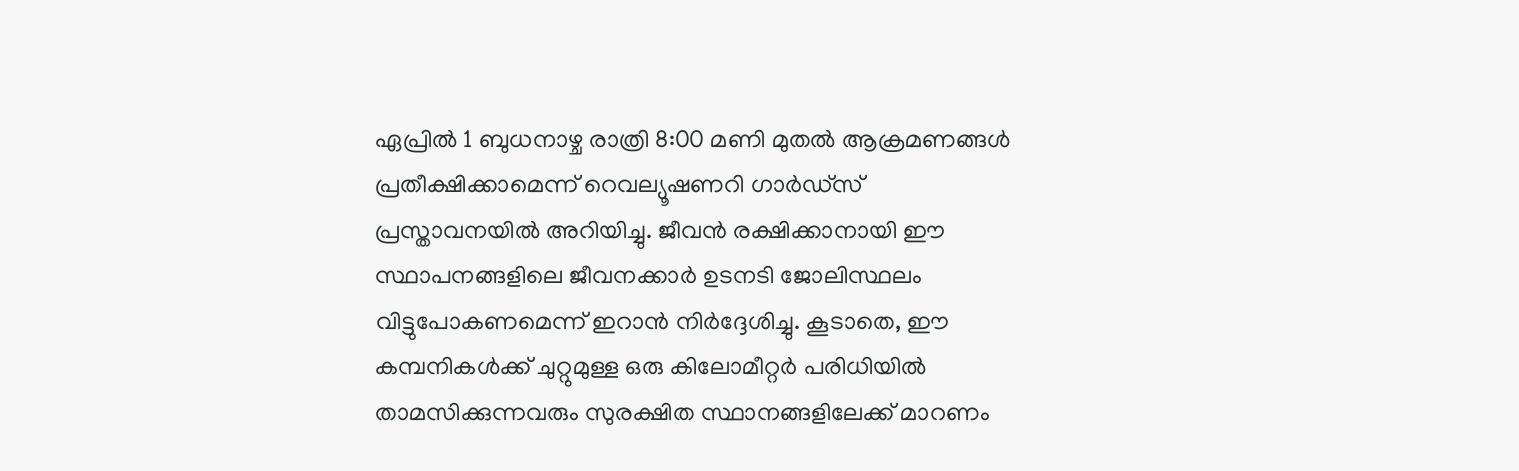ഏപ്രിൽ 1 ബുധനാഴ്ച രാത്രി 8:00 മണി മുതൽ ആക്രമണങ്ങൾ പ്രതീക്ഷിക്കാമെന്ന് റെവല്യൂഷണറി ഗാർഡ്‌സ് പ്രസ്താവനയിൽ അറിയിച്ചു. ജീവൻ രക്ഷിക്കാനായി ഈ സ്ഥാപനങ്ങളിലെ ജീവനക്കാർ ഉടനടി ജോലിസ്ഥലം വിട്ടുപോകണമെന്ന് ഇറാൻ നിർദ്ദേശിച്ചു. കൂടാതെ, ഈ കമ്പനികൾക്ക് ചുറ്റുമുള്ള ഒരു കിലോമീറ്റർ പരിധിയിൽ താമസിക്കുന്നവരും സുരക്ഷിത സ്ഥാനങ്ങളിലേക്ക് മാറണം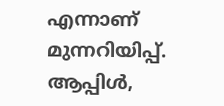എന്നാണ് മുന്നറിയിപ്പ്. ആപ്പിൾ,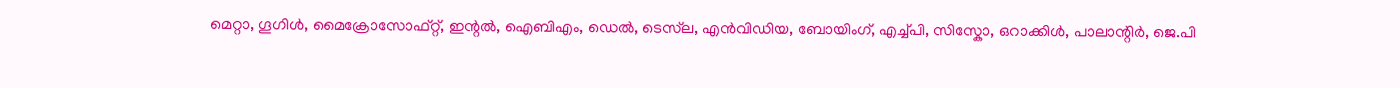മെറ്റാ, ഗൂഗിൾ, മൈക്രോസോഫ്റ്റ്, ഇന്റൽ, ഐബിഎം, ഡെൽ, ടെസ്‌ല, എൻവിഡിയ, ബോയിംഗ്, എച്ച്പി, സിസ്കോ, ഒറാക്കിൾ, പാലാന്റിർ, ജെ.പി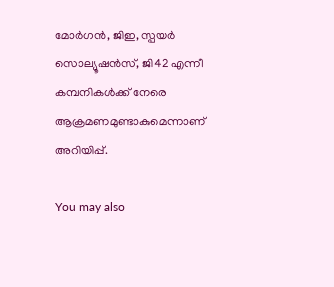മോർഗൻ, ജിഇ, സ്പയർ സൊല്യൂഷൻസ്, ജി42 എന്നീ കമ്പനികൾക്ക് നേരെ ആക്രമണമുണ്ടാകുമെന്നാണ് അറിയിപ്പ്.

You may also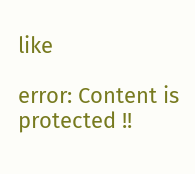like

error: Content is protected !!